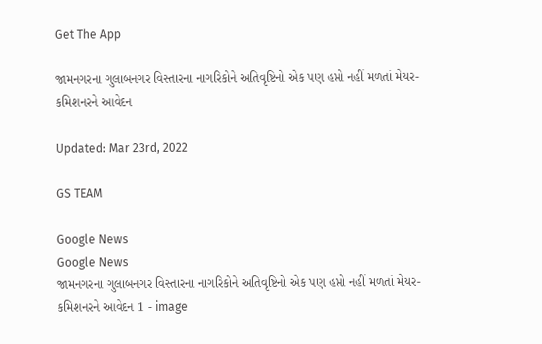Get The App

જામનગરના ગુલાબનગર વિસ્તારના નાગરિકોને અતિવૃષ્ટિનો એક પણ હપ્તો નહીં મળતાં મેયર- કમિશનરને આવેદન

Updated: Mar 23rd, 2022

GS TEAM

Google News
Google News
જામનગરના ગુલાબનગર વિસ્તારના નાગરિકોને અતિવૃષ્ટિનો એક પણ હપ્તો નહીં મળતાં મેયર- કમિશનરને આવેદન 1 - image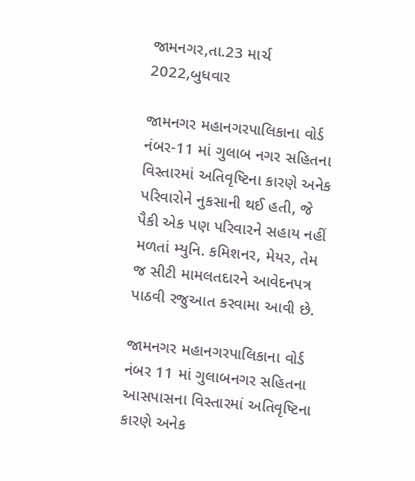જામનગર,તા.23 માર્ચ 2022,બુધવાર

જામનગર મહાનગરપાલિકાના વોર્ડ નંબર-11 માં ગુલાબ નગર સહિતના વિસ્તારમાં અતિવૃષ્ટિના કારણે અનેક પરિવારોને નુકસાની થઈ હતી, જે પૈકી એક પણ પરિવારને સહાય નહીં મળતાં મ્યુનિ. કમિશનર, મેયર, તેમ જ સીટી મામલતદારને આવેદનપત્ર પાઠવી રજુઆત કરવામા આવી છે.

જામનગર મહાનગરપાલિકાના વોર્ડ નંબર 11 માં ગુલાબનગર સહિતના આસપાસના વિસ્તારમાં અતિવૃષ્ટિના કારણે અનેક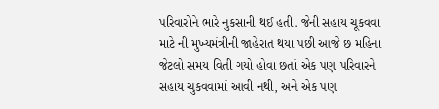પરિવારોને ભારે નુકસાની થઈ હતી. જેની સહાય ચૂકવવા માટે ની મુખ્યમંત્રીની જાહેરાત થયા પછી આજે છ મહિના જેટલો સમય વિતી ગયો હોવા છતાં એક પણ પરિવારને સહાય ચુકવવામાં આવી નથી, અને એક પણ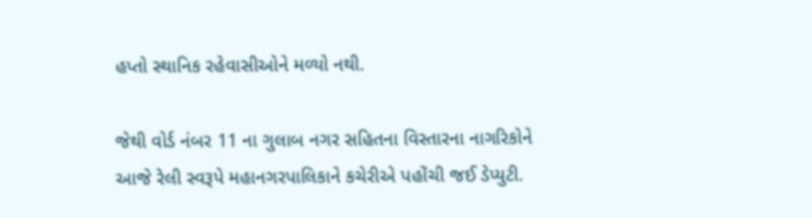હપ્તો સ્થાનિક રહેવાસીઓને મળ્યો નથી.

જેથી વોર્ડ નંબર 11 ના ગુલાબ નગર સહિતના વિસ્તારના નાગરિકોને આજે રેલી સ્વરૂપે મહાનગરપાલિકાને કચેરીએ પહોંચી જઈ ડેપ્યુટી.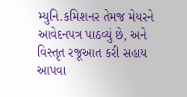મ્યુનિ.કમિશનર તેમજ મેયરને આવેદનપત્ર પાઠવ્યું છે, અને વિસ્તૃત રજૂઆત કરી સહાય આપવા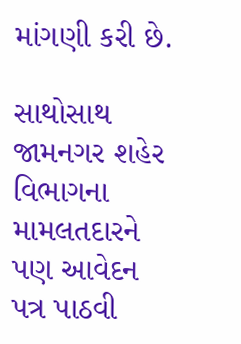માંગણી કરી છે.

સાથોસાથ જામનગર શહેર વિભાગના મામલતદારને પણ આવેદન પત્ર પાઠવી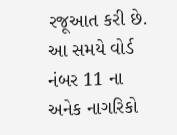રજૂઆત કરી છે. આ સમયે વોર્ડ નંબર 11 ના અનેક નાગરિકો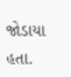જોડાયા હતા.